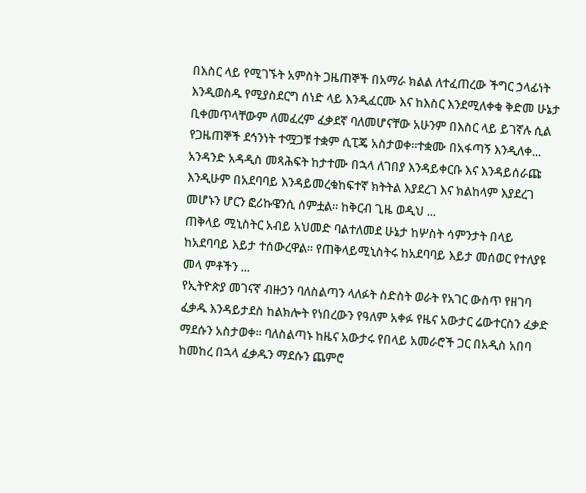በእስር ላይ የሚገኙት አምስት ጋዜጠኞች በአማራ ክልል ለተፈጠረው ችግር ኃላፊነት እንዲወስዱ የሚያስደርግ ሰነድ ላይ እንዲፈርሙ እና ከእስር እንደሚለቀቁ ቅድመ ሁኔታ ቢቀመጥላቸውም ለመፈረም ፈቃደኛ ባለመሆናቸው አሁንም በእስር ላይ ይገኛሉ ሲል የጋዜጠኞች ደኅንነት ተሟጋቹ ተቋም ሲፒጄ አስታወቀ።ተቋሙ በአፋጣኝ እንዲለቀ...
አንዳንድ አዳዲስ መጻሕፍት ከታተሙ በኋላ ለገበያ እንዳይቀርቡ እና እንዳይሰራጩ እንዲሁም በአደባባይ እንዳይመረቁከፍተኛ ክትትል እያደረገ እና ክልከላም እያደረገ መሆኑን ሆርን ፎሪኩዌንሲ ሰምቷል። ከቅርብ ጊዜ ወዲህ ...
ጠቅላይ ሚኒስትር አብይ አህመድ ባልተለመደ ሁኔታ ከሦስት ሳምንታት በላይ ከአደባባይ እይታ ተሰውረዋል። የጠቅላይሚኒስትሩ ከአደባባይ እይታ መሰወር የተለያዩ መላ ምቶችን ...
የኢትዮጵያ መገናኛ ብዙኃን ባለስልጣን ላለፉት ስድስት ወራት የአገር ውስጥ የዘገባ ፈቃዱ እንዳይታደስ ከልክሎት የነበረውን የዓለም አቀፉ የዜና አውታር ሬውተርስን ፈቃድ ማደሱን አስታወቀ። ባለስልጣኑ ከዜና አውታሩ የበላይ አመራሮች ጋር በአዲስ አበባ ከመከረ በኋላ ፈቃዱን ማደሱን ጨምሮ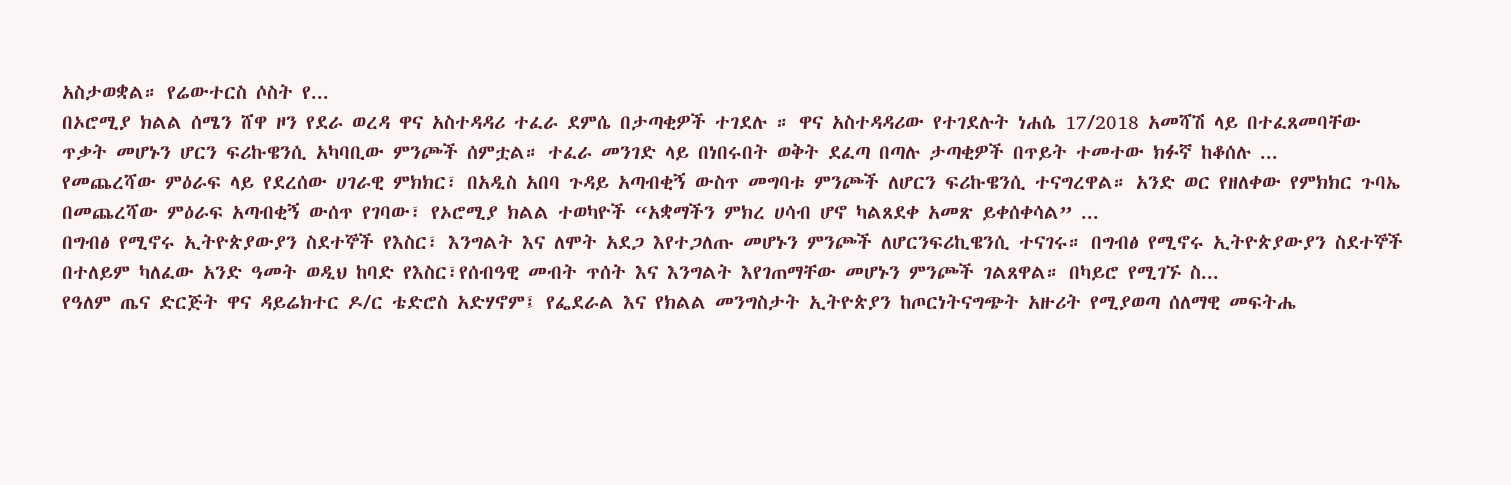አስታወቋል። የሬውተርስ ሶስት የ...
በኦሮሚያ ክልል ሰሜን ሸዋ ዞን የደራ ወረዳ ዋና አስተዳዳሪ ተፈራ ደምሴ በታጣቂዎች ተገደሉ ። ዋና አስተዳዳሪው የተገደሉት ነሐሴ 17/2018 አመሻሽ ላይ በተፈጸመባቸው ጥቃት መሆኑን ሆርን ፍሪኩዌንሲ አካባቢው ምንጮች ሰምቷል። ተፈራ መንገድ ላይ በነበሩበት ወቅት ደፈጣ በጣሉ ታጣቂዎች በጥይት ተመተው ክፉኛ ከቆሰሉ ...
የመጨረሻው ምዕራፍ ላይ የደረሰው ሀገራዊ ምክክር፣ በአዲስ አበባ ጉዳይ አጣብቂኝ ውስጥ መግባቱ ምንጮች ለሆርን ፍሪኩዌንሲ ተናግረዋል። አንድ ወር የዘለቀው የምክክር ጉባኤ በመጨረሻው ምዕራፍ አጣብቂኝ ውሰጥ የገባው፣ የኦሮሚያ ክልል ተወካዮች “አቋማችን ምክረ ሀሳብ ሆኖ ካልጸደቀ አመጽ ይቀሰቀሳል” ...
በግብፅ የሚኖሩ ኢትዮጵያውያን ስደተኞች የእስር፣ እንግልት እና ለሞት አደጋ እየተጋለጡ መሆኑን ምንጮች ለሆርንፍሪኪዌንሲ ተናገሩ። በግብፅ የሚኖሩ ኢትዮጵያውያን ስደተኞች በተለይም ካለፈው አንድ ዓመት ወዲህ ከባድ የእስር፣የሰብዓዊ መብት ጥሰት እና እንግልት እየገጠማቸው መሆኑን ምንጮች ገልጸዋል። በካይሮ የሚገኙ ስ...
የዓለም ጤና ድርጅት ዋና ዳይሬክተር ዶ/ር ቴድሮስ አድሃኖም፤ የፌደራል እና የክልል መንግስታት ኢትዮጵያን ከጦርነትናግጭት አዙሪት የሚያወጣ ሰለማዊ መፍትሔ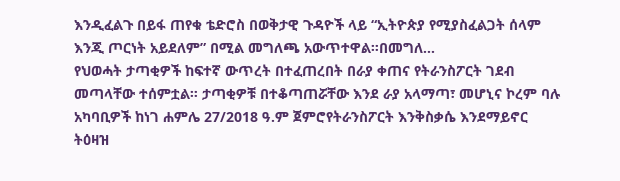እንዲፈልጉ በይፋ ጠየቁ ቴድሮስ በወቅታዊ ጉዳዮች ላይ “ኢትዮጵያ የሚያስፈልጋት ሰላም እንጂ ጦርነት አይደለም” በሚል መግለጫ አውጥተዋል።በመግለ...
የህወሓት ታጣቂዎች ከፍተኛ ውጥረት በተፈጠረበት በራያ ቀጠና የትራንስፖርት ገደብ መጣላቸው ተሰምቷል። ታጣቂዎቹ በተቆጣጠሯቸው እንደ ራያ አላማጣ፣ መሆኒና ኮረም ባሉ አካባቢዎች ከነገ ሐምሌ 27/2018 ዓ.ም ጀምሮየትራንስፖርት እንቅስቃሴ እንደማይኖር ትዕዛዝ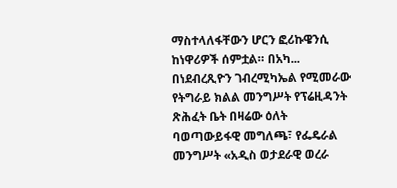ማስተላለፋቸውን ሆርን ፎሪኩዌንሲ ከነዋሪዎች ሰምቷል። በአካ...
በነደብረጺዮን ገብረሚካኤል የሚመራው የትግራይ ክልል መንግሥት የፕሬዚዳንት ጽሕፈት ቤት በዛሬው ዕለት ባወጣውይፋዊ መግለጫ፣ የፌዴራል መንግሥት «አዲስ ወታደራዊ ወረራ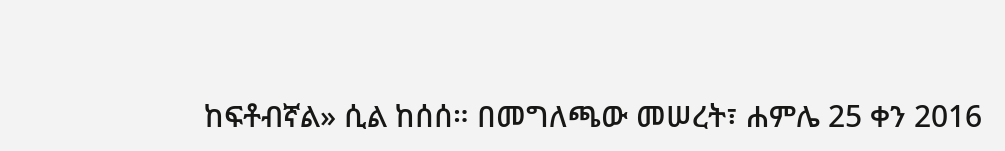ከፍቶብኛል» ሲል ከሰሰ። በመግለጫው መሠረት፣ ሐምሌ 25 ቀን 2016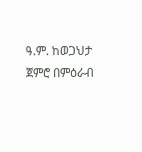ዓ.ም. ከወጋህታ ጀምሮ በምዕራብ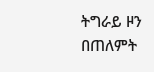ትግራይ ዞን በጠለምት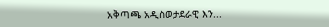አቅጣጫ አዲስወታደራዊ እን...